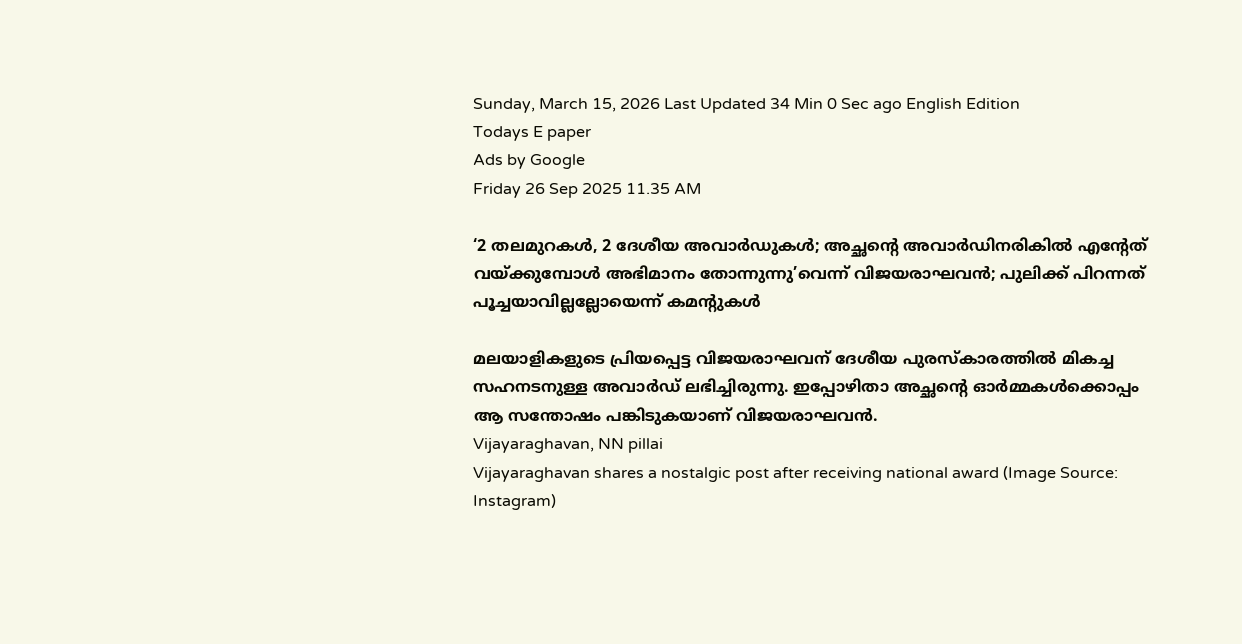Sunday, March 15, 2026 Last Updated 34 Min 0 Sec ago English Edition
Todays E paper
Ads by Google
Friday 26 Sep 2025 11.35 AM

‘2 തലമുറകള്‍, 2 ദേശീയ അവാര്‍ഡുകള്‍; അച്ഛന്റെ അവാര്‍ഡിനരികില്‍ എന്റേത് വയ്ക്കുമ്പോള്‍ അഭിമാനം തോന്നുന്നു’വെന്ന് വിജയരാഘവന്‍; പുലിക്ക് പിറന്നത് പൂച്ചയാവില്ലല്ലോയെന്ന് കമന്റുകള്‍

മലയാളികളുടെ പ്രിയപ്പെട്ട വിജയരാഘവന് ദേശീയ പുരസ്കാരത്തില്‍ മികച്ച സഹനടനുള്ള അവാര്‍ഡ് ലഭിച്ചിരുന്നു. ഇപ്പോഴിതാ അച്ഛന്റെ ഓര്‍മ്മകള്‍ക്കൊപ്പം ആ സന്തോഷം പങ്കിടുകയാണ് വിജയരാഘവന്‍.
Vijayaraghavan, NN pillai
Vijayaraghavan shares a nostalgic post after receiving national award (Image Source: Instagram)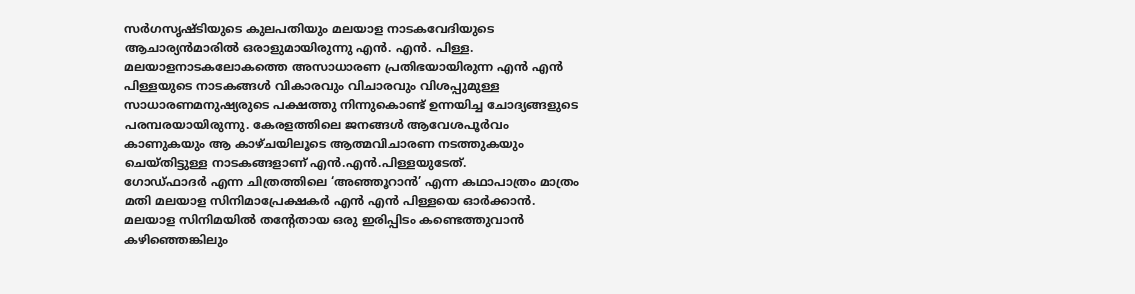സർഗസൃഷ്ടിയുടെ കുലപതിയും മലയാള നാടകവേദിയുടെ ആചാര്യൻമാരിൽ ഒരാളുമായിരുന്നു എൻ. എൻ. പിള്ള. മലയാളനാടകലോകത്തെ അസാധാരണ പ്രതിഭയായിരുന്ന എന്‍ എന്‍ പിള്ളയുടെ നാടകങ്ങള്‍ വികാരവും വിചാരവും വിശപ്പുമുള്ള സാധാരണമനുഷ്യരുടെ പക്ഷത്തു നിന്നുകൊണ്ട് ഉന്നയിച്ച ചോദ്യങ്ങളുടെ പരമ്പരയായിരുന്നു. കേരളത്തിലെ ജനങ്ങള്‍ ആവേശപൂര്‍വം കാണുകയും ആ കാഴ്ചയിലൂടെ ആത്മവിചാരണ നടത്തുകയും ചെയ്തിട്ടുള്ള നാടകങ്ങളാണ് എന്‍.എന്‍.പിള്ളയുടേത്.
ഗോഡ്ഫാദര്‍ എന്ന ചിത്രത്തിലെ ‘അഞ്ഞൂറാന്‍’ എന്ന കഥാപാത്രം മാത്രം മതി മലയാള സിനിമാപ്രേക്ഷകര്‍ എന്‍ എന്‍ പിള്ളയെ ഓര്‍ക്കാന്‍. മലയാള സിനിമയിൽ തന്റേതായ ഒരു ഇരിപ്പിടം കണ്ടെത്തുവാൻ കഴിഞ്ഞെങ്കിലും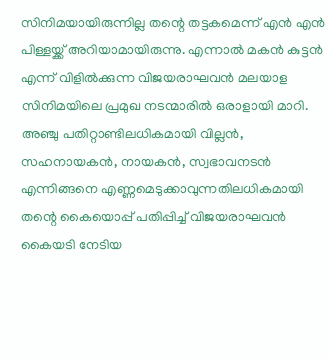സിനിമയായിരുന്നില്ല തന്റെ തട്ടകമെന്ന് എന്‍ എന്‍ പിള്ളയ്ക്ക് അറിയാമായിരുന്നു. എന്നാൽ മകൻ കുട്ടൻ എന്ന് വിളിൽക്കുന്ന വിജയരാഘവൻ മലയാള സിനിമയിലെ പ്രമുഖ നടന്മാരിൽ ഒരാളായി മാറി. അഞ്ചു പതിറ്റാണ്ടിലധികമായി വില്ലന്‍, സഹനായകന്‍, നായകന്‍, സ്വഭാവനടന്‍ എന്നിങ്ങനെ എണ്ണമെടുക്കാവുന്നതിലധികമായി തന്റെ കൈയൊപ്പ് പതിപ്പിച്ച് വിജയരാഘവന്‍ കൈയടി നേടിയ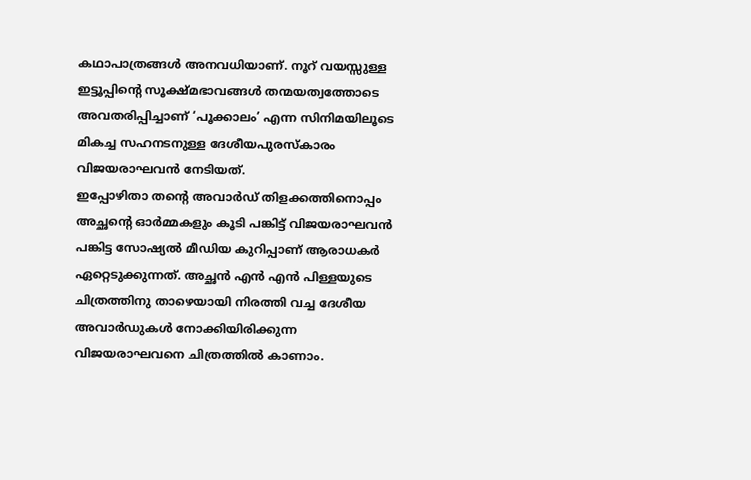കഥാപാത്രങ്ങള്‍ അനവധിയാണ്. നൂറ് വയസ്സുള്ള ഇട്ടൂപ്പിന്റെ സൂക്ഷ്മഭാവങ്ങൾ തന്മയത്വത്തോടെ അവതരിപ്പിച്ചാണ് ‘പൂക്കാലം’ എന്ന സിനിമയിലൂടെ മികച്ച സഹനടനുള്ള ദേശീയപുരസ്കാരം വിജയരാഘവന്‍ നേടിയത്.
ഇപ്പോഴിതാ തന്റെ അവാര്‍ഡ് തിളക്കത്തിനൊപ്പം അച്ഛന്റെ ഓര്‍മ്മകളും കൂടി പങ്കിട്ട് വിജയരാഘവന്‍ പങ്കിട്ട സോഷ്യല്‍ മീഡിയ കുറിപ്പാണ് ആരാധകര്‍ ഏറ്റെടുക്കുന്നത്. അച്ഛന്‍ എന്‍ എന്‍ പിള്ളയുടെ ചിത്രത്തിനു താഴെയായി നിരത്തി വച്ച ദേശീയ അവാര്‍ഡുകള്‍ നോക്കിയിരിക്കുന്ന വിജയരാഘവനെ ചിത്രത്തില്‍ കാണാം.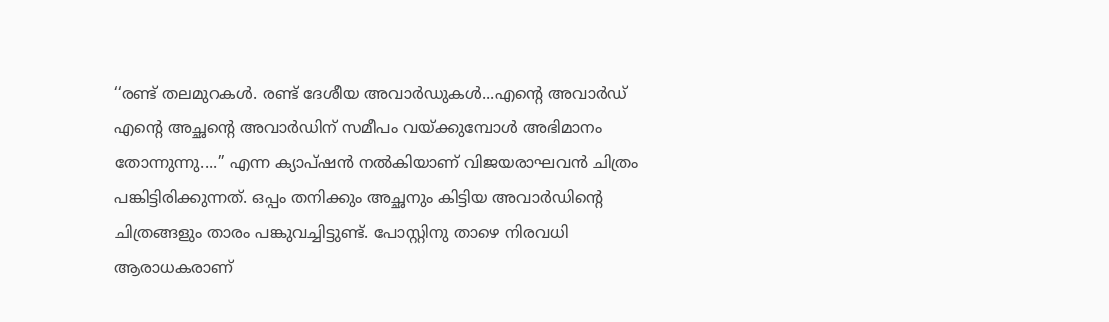‘‘രണ്ട് തലമുറകൾ. രണ്ട് ദേശീയ അവാർഡുകൾ...എന്റെ അവാർഡ് എന്റെ അച്ഛന്റെ അവാർഡിന് സമീപം വയ്ക്കുമ്പോൾ അഭിമാനം തോന്നുന്നു....’’ എന്ന ക്യാപ്ഷന്‍ നല്‍കിയാണ് വിജയരാഘവന്‍ ചിത്രം പങ്കിട്ടിരിക്കുന്നത്. ഒപ്പം തനിക്കും അച്ഛനും കിട്ടിയ അവാര്‍ഡിന്റെ ചിത്രങ്ങളും താരം പങ്കുവച്ചിട്ടുണ്ട്. പോസ്റ്റിനു താഴെ നിരവധി ആരാധകരാണ്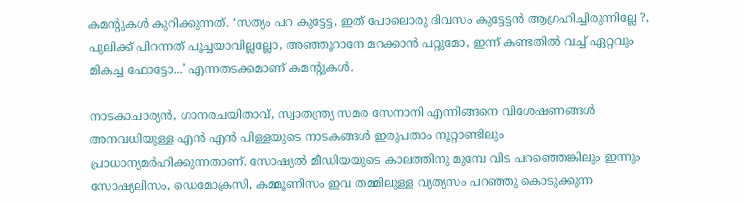കമന്റുകള്‍ കുറിക്കുന്നത്. ‘സത്യം പറ കുട്ടേട്ട, ഇത് പോലൊരു ദിവസം കുട്ടേട്ടന്‍ ആഗ്രഹിച്ചിരുന്നില്ലേ ?, പുലിക്ക് പിറന്നത് പൂച്ചയാവില്ലല്ലോ, അഞ്ഞൂറാനേ മറക്കാന്‍ പറ്റുമോ, ഇന്ന് കണ്ടതില്‍ വച്ച് ഏറ്റവും മികച്ച ഫോട്ടോ...’ എന്നതടക്കമാണ് കമന്റുകള്‍.

നാടകാചാര്യൻ, ഗാനരചയിതാവ്, സ്വാതന്ത്ര്യ സമര സേനാനി എന്നിങ്ങനെ വിശേഷണങ്ങള്‍ അനവധിയുള്ള എന്‍ എന്‍ പിള്ളയുടെ നാടകങ്ങള്‍ ഇരുപതാം നൂറ്റാണ്ടിലും പ്രാധാന്യമര്‍ഹിക്കുന്നതാണ്. സോഷ്യല്‍ മീഡിയയുടെ കാലത്തിനു മുമ്പേ വിട പറഞ്ഞെങ്കിലും ഇന്നും സോഷ്യലിസം, ഡെമോക്രസി, കമ്മൂണിസം ഇവ തമ്മിലുള്ള വ്യത്യസം പറഞ്ഞു കൊടുക്കുന്ന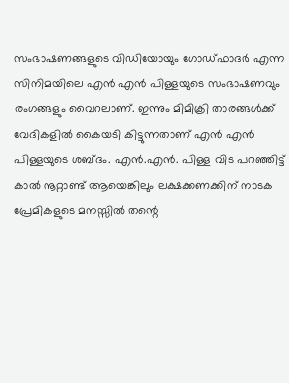സംഭാഷണങ്ങളുടെ വിഡിയോയും ഗോഡ്ഫാദർ എന്ന സിനിമയിലെ എന്‍ എന്‍ പിള്ളയുടെ സംഭാഷണവും രംഗങ്ങളും വൈറലാണ്. ഇന്നും മിമിക്രി താരങ്ങൾക്ക് വേദികളില്‍ കൈയടി കിട്ടുന്നതാണ് എന്‍ എന്‍ പിള്ളയുടെ ശബ്ദം. എൻ.എൻ. പിള്ള വിട പറഞ്ഞിട്ട് കാൽ നൂറ്റാണ്ട് ആയെങ്കിലും ലക്ഷക്കണക്കിന് നാടക പ്രേമികളുടെ മനസ്സിൽ തന്റെ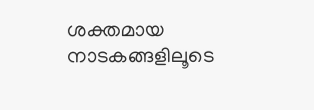ശക്തമായ നാടകങ്ങളിലൂടെ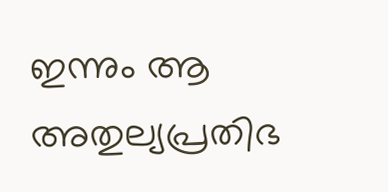ഇന്നും ആ അതുല്യപ്രതിഭ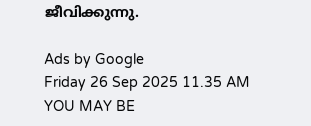ജീവിക്കുന്നു.

Ads by Google
Friday 26 Sep 2025 11.35 AM
YOU MAY BE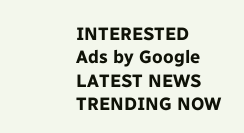INTERESTED
Ads by Google
LATEST NEWS
TRENDING NOW